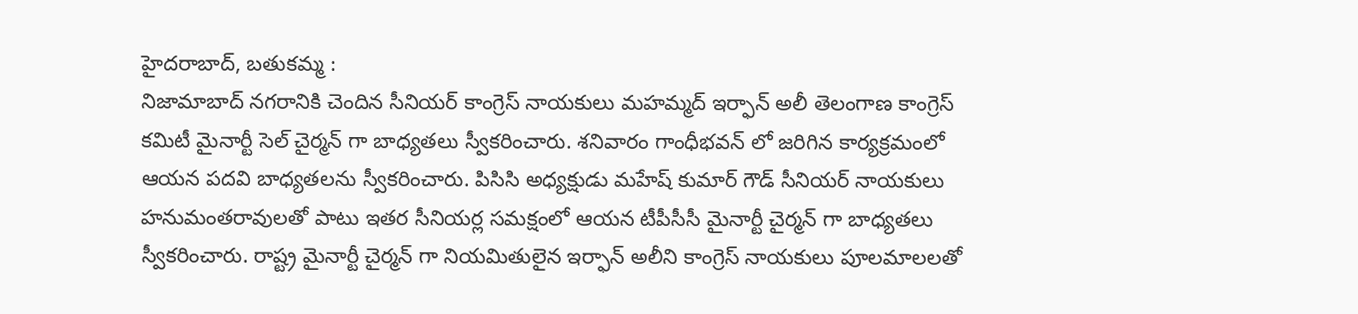హైదరాబాద్, బతుకమ్మ :
నిజామాబాద్ నగరానికి చెందిన సీనియర్ కాంగ్రెస్ నాయకులు మహమ్మద్ ఇర్ఫాన్ అలీ తెలంగాణ కాంగ్రెస్ కమిటీ మైనార్టీ సెల్ చైర్మన్ గా బాధ్యతలు స్వీకరించారు. శనివారం గాంధీభవన్ లో జరిగిన కార్యక్రమంలో ఆయన పదవి బాధ్యతలను స్వీకరించారు. పిసిసి అధ్యక్షుడు మహేష్ కుమార్ గౌడ్ సీనియర్ నాయకులు హనుమంతరావులతో పాటు ఇతర సీనియర్ల సమక్షంలో ఆయన టీపీసీసీ మైనార్టీ చైర్మన్ గా బాధ్యతలు స్వీకరించారు. రాష్ట్ర మైనార్టీ చైర్మన్ గా నియమితులైన ఇర్ఫాన్ అలీని కాంగ్రెస్ నాయకులు పూలమాలలతో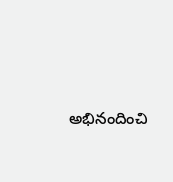అభినందించి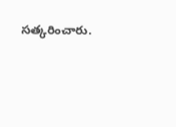సత్కరించారు.